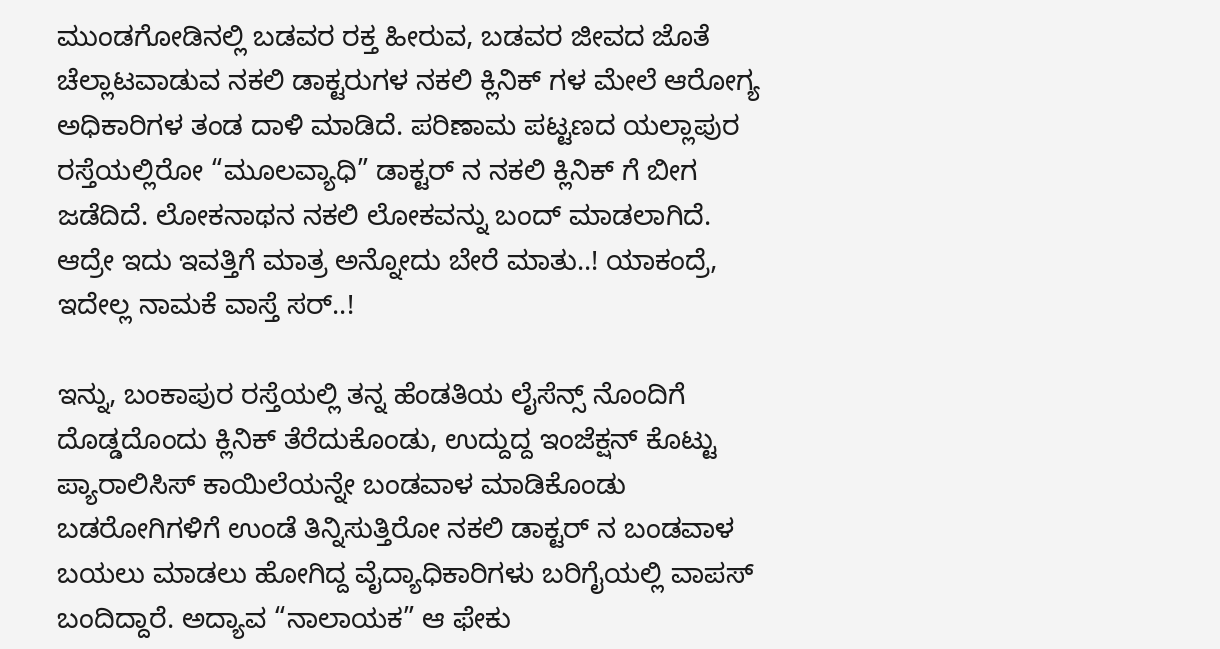ಮುಂಡಗೋಡಿನಲ್ಲಿ ಬಡವರ ರಕ್ತ ಹೀರುವ, ಬಡವರ ಜೀವದ ಜೊತೆ ಚೆಲ್ಲಾಟವಾಡುವ ನಕಲಿ ಡಾಕ್ಟರುಗಳ ನಕಲಿ ಕ್ಲಿನಿಕ್ ಗಳ ಮೇಲೆ ಆರೋಗ್ಯ ಅಧಿಕಾರಿಗಳ ತಂಡ ದಾಳಿ ಮಾಡಿದೆ. ಪರಿಣಾಮ ಪಟ್ಟಣದ ಯಲ್ಲಾಪುರ ರಸ್ತೆಯಲ್ಲಿರೋ “ಮೂಲವ್ಯಾಧಿ” ಡಾಕ್ಟರ್ ನ ನಕಲಿ ಕ್ಲಿನಿಕ್ ಗೆ ಬೀಗ ಜಡೆದಿದೆ. ಲೋಕನಾಥನ ನಕಲಿ ಲೋಕವನ್ನು ಬಂದ್ ಮಾಡಲಾಗಿದೆ. ಆದ್ರೇ ಇದು ಇವತ್ತಿಗೆ ಮಾತ್ರ ಅನ್ನೋದು ಬೇರೆ ಮಾತು..! ಯಾಕಂದ್ರೆ, ಇದೇಲ್ಲ ನಾಮಕೆ ವಾಸ್ತೆ ಸರ್..!

ಇನ್ನು, ಬಂಕಾಪುರ ರಸ್ತೆಯಲ್ಲಿ ತನ್ನ ಹೆಂಡತಿಯ ಲೈಸೆನ್ಸ್ ನೊಂದಿಗೆ ದೊಡ್ಡದೊಂದು ಕ್ಲಿನಿಕ್ ತೆರೆದುಕೊಂಡು, ಉದ್ದುದ್ದ ಇಂಜೆಕ್ಷನ್ ಕೊಟ್ಟು ಪ್ಯಾರಾಲಿಸಿಸ್ ಕಾಯಿಲೆಯನ್ನೇ ಬಂಡವಾಳ ಮಾಡಿಕೊಂಡು ಬಡರೋಗಿಗಳಿಗೆ ಉಂಡೆ ತಿನ್ನಿಸುತ್ತಿರೋ ನಕಲಿ ಡಾಕ್ಟರ್ ನ ಬಂಡವಾಳ ಬಯಲು ಮಾಡಲು ಹೋಗಿದ್ದ ವೈದ್ಯಾಧಿಕಾರಿಗಳು ಬರಿಗೈಯಲ್ಲಿ ವಾಪಸ್ ಬಂದಿದ್ದಾರೆ. ಅದ್ಯಾವ “ನಾಲಾಯಕ” ಆ ಫೇಕು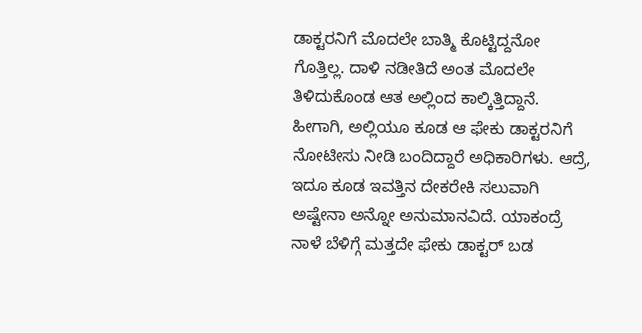ಡಾಕ್ಟರನಿಗೆ ಮೊದಲೇ ಬಾತ್ಮಿ ಕೊಟ್ಟಿದ್ದನೋ ಗೊತ್ತಿಲ್ಲ. ದಾಳಿ ನಡೀತಿದೆ ಅಂತ ಮೊದಲೇ ತಿಳಿದುಕೊಂಡ ಆತ ಅಲ್ಲಿಂದ ಕಾಲ್ಕಿತ್ತಿದ್ದಾನೆ. ಹೀಗಾಗಿ, ಅಲ್ಲಿಯೂ ಕೂಡ ಆ ಫೇಕು ಡಾಕ್ಟರನಿಗೆ ನೋಟೀಸು ನೀಡಿ ಬಂದಿದ್ದಾರೆ ಅಧಿಕಾರಿಗಳು. ಆದ್ರೆ, ಇದೂ ಕೂಡ ಇವತ್ತಿನ ದೇಕರೇಕಿ ಸಲುವಾಗಿ ಅಷ್ಟೇನಾ ಅನ್ನೋ ಅನುಮಾನವಿದೆ. ಯಾಕಂದ್ರೆ ನಾಳೆ ಬೆಳಿಗ್ಗೆ ಮತ್ತದೇ ಫೇಕು ಡಾಕ್ಟರ್ ಬಡ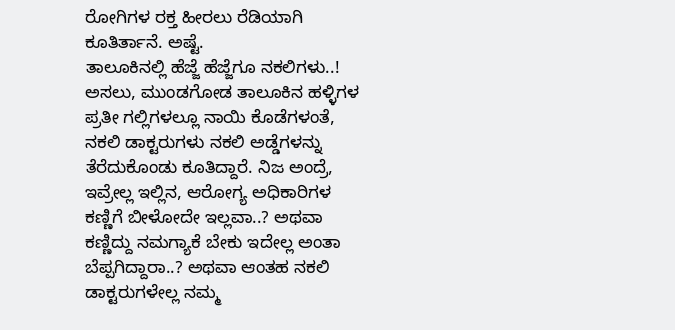ರೋಗಿಗಳ ರಕ್ತ ಹೀರಲು ರೆಡಿಯಾಗಿ ಕೂತಿರ್ತಾನೆ. ಅಷ್ಟೆ.
ತಾಲೂಕಿನಲ್ಲಿ ಹೆಜ್ಜೆ ಹೆಜ್ಜೆಗೂ ನಕಲಿಗಳು..!
ಅಸಲು, ಮುಂಡಗೋಡ ತಾಲೂಕಿನ ಹಳ್ಳಿಗಳ ಪ್ರತೀ ಗಲ್ಲಿಗಳಲ್ಲೂ ನಾಯಿ ಕೊಡೆಗಳಂತೆ, ನಕಲಿ ಡಾಕ್ಟರುಗಳು ನಕಲಿ ಅಡ್ಡೆಗಳನ್ನು ತೆರೆದುಕೊಂಡು ಕೂತಿದ್ದಾರೆ. ನಿಜ ಅಂದ್ರೆ, ಇವ್ರೇಲ್ಲ ಇಲ್ಲಿನ, ಆರೋಗ್ಯ ಅಧಿಕಾರಿಗಳ ಕಣ್ಣಿಗೆ ಬೀಳೋದೇ ಇಲ್ಲವಾ..? ಅಥವಾ ಕಣ್ಣಿದ್ದು ನಮಗ್ಯಾಕೆ ಬೇಕು ಇದೇಲ್ಲ ಅಂತಾ ಬೆಪ್ಪಗಿದ್ದಾರಾ..? ಅಥವಾ ಆಂತಹ ನಕಲಿ ಡಾಕ್ಟರುಗಳೇಲ್ಲ ನಮ್ಮ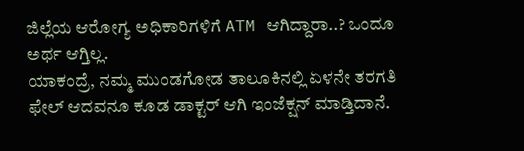ಜಿಲ್ಲೆಯ ಆರೋಗ್ಯ ಅಧಿಕಾರಿಗಳಿಗೆ ATM ಆಗಿದ್ದಾರಾ..? ಒಂದೂ ಅರ್ಥ ಆಗ್ತಿಲ್ಲ.
ಯಾಕಂದ್ರೆ, ನಮ್ಮ ಮುಂಡಗೋಡ ತಾಲೂಕಿನಲ್ಲಿ ಏಳನೇ ತರಗತಿ ಫೇಲ್ ಆದವನೂ ಕೂಡ ಡಾಕ್ಟರ್ ಆಗಿ ಇಂಜೆಕ್ಷನ್ ಮಾಡ್ತಿದಾನೆ.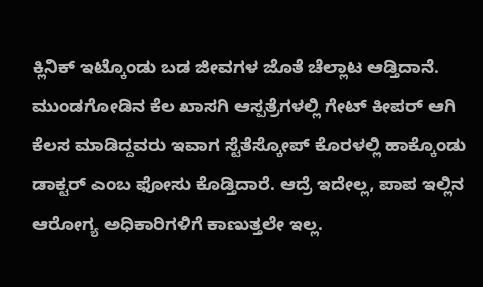ಕ್ಲಿನಿಕ್ ಇಟ್ಕೊಂಡು ಬಡ ಜೀವಗಳ ಜೊತೆ ಚೆಲ್ಲಾಟ ಆಡ್ತಿದಾನೆ. ಮುಂಡಗೋಡಿನ ಕೆಲ ಖಾಸಗಿ ಆಸ್ಪತ್ರೆಗಳಲ್ಲಿ ಗೇಟ್ ಕೀಪರ್ ಆಗಿ ಕೆಲಸ ಮಾಡಿದ್ದವರು ಇವಾಗ ಸ್ಟೆತೆಸ್ಕೋಪ್ ಕೊರಳಲ್ಲಿ ಹಾಕ್ಕೊಂಡು ಡಾಕ್ಟರ್ ಎಂಬ ಫೋಸು ಕೊಡ್ತಿದಾರೆ. ಆದ್ರೆ ಇದೇಲ್ಲ, ಪಾಪ ಇಲ್ಲಿನ ಆರೋಗ್ಯ ಅಧಿಕಾರಿಗಳಿಗೆ ಕಾಣುತ್ತಲೇ ಇಲ್ಲ.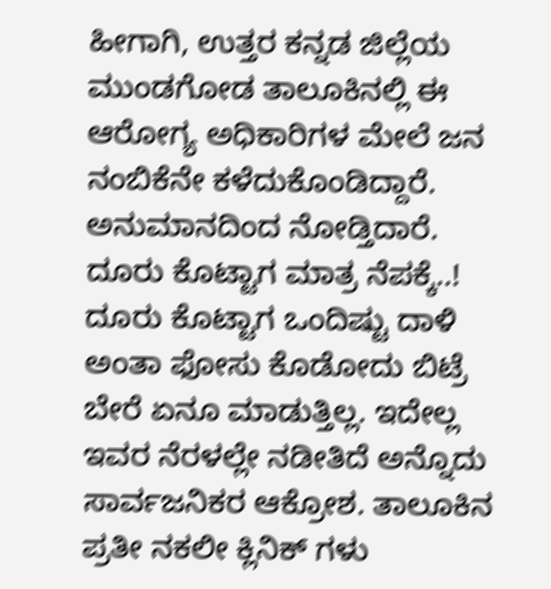ಹೀಗಾಗಿ, ಉತ್ತರ ಕನ್ನಡ ಜಿಲ್ಲೆಯ ಮುಂಡಗೋಡ ತಾಲೂಕಿನಲ್ಲಿ ಈ ಆರೋಗ್ಯ ಅಧಿಕಾರಿಗಳ ಮೇಲೆ ಜನ ನಂಬಿಕೆನೇ ಕಳೆದುಕೊಂಡಿದ್ದಾರೆ. ಅನುಮಾನದಿಂದ ನೋಡ್ತಿದಾರೆ.
ದೂರು ಕೊಟ್ಟಾಗ ಮಾತ್ರ ನೆಪಕ್ಕೆ..!
ದೂರು ಕೊಟ್ಟಾಗ ಒಂದಿಷ್ಟು ದಾಳಿ ಅಂತಾ ಫೋಸು ಕೊಡೋದು ಬಿಟ್ರೆ ಬೇರೆ ಏನೂ ಮಾಡುತ್ತಿಲ್ಲ. ಇದೇಲ್ಲ ಇವರ ನೆರಳಲ್ಲೇ ನಡೀತಿದೆ ಅನ್ನೊದು ಸಾರ್ವಜನಿಕರ ಆಕ್ರೋಶ. ತಾಲೂಕಿನ ಪ್ರತೀ ನಕಲೀ ಕ್ಲಿನಿಕ್ ಗಳು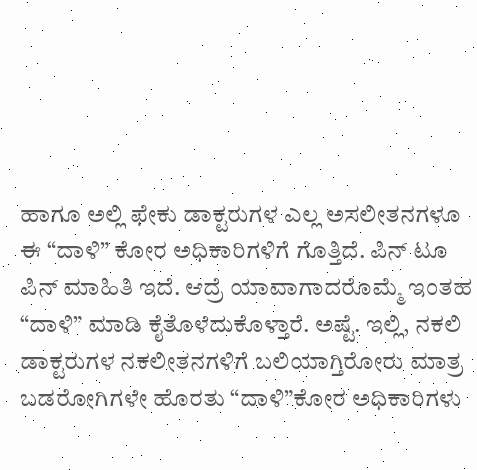ಹಾಗೂ ಅಲ್ಲಿ ಫೇಕು ಡಾಕ್ಟರುಗಳ ಎಲ್ಲ ಅಸಲೀತನಗಳೂ ಈ “ದಾಳಿ” ಕೋರ ಅಧಿಕಾರಿಗಳಿಗೆ ಗೊತ್ತಿದೆ. ಪಿನ್ ಟೂ ಪಿನ್ ಮಾಹಿತಿ ಇದೆ. ಆದ್ರೆ ಯಾವಾಗಾದರೊಮ್ಮೆ ಇಂತಹ “ದಾಳಿ” ಮಾಡಿ ಕೈತೊಳೆದುಕೊಳ್ತಾರೆ. ಅಷ್ಟೆ. ಇಲ್ಲಿ, ನಕಲಿ ಡಾಕ್ಟರುಗಳ ನಕಲೀತನಗಳಿಗೆ ಬಲಿಯಾಗ್ತಿರೋರು ಮಾತ್ರ ಬಡರೋಗಿಗಳೇ ಹೊರತು “ದಾಳಿ”ಕೋರ ಅಧಿಕಾರಿಗಳು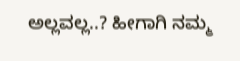ಅಲ್ಲವಲ್ಲ..? ಹೀಗಾಗಿ ನಮ್ಮ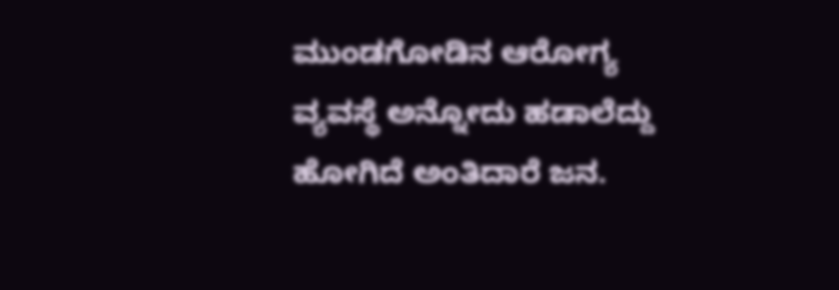ಮುಂಡಗೋಡಿನ ಆರೋಗ್ಯ ವ್ಯವಸ್ಥೆ ಅನ್ನೋದು ಹಡಾಲೆದ್ದು ಹೋಗಿದೆ ಅಂತಿದಾರೆ ಜನ.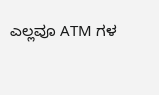ಎಲ್ಲವೂ ATM ಗಳ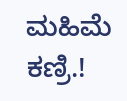ಮಹಿಮೆ ಕಣ್ರಿ.!